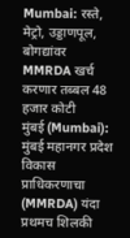Mumbai: रस्ते, मेट्रो, उड्डाणपूल, बोगद्यांवर MMRDA खर्च करणार तब्बल 48 हजार कोटी
मुंबई (Mumbai): मुंबई महानगर प्रदेश विकास प्राधिकरणाचा (MMRDA) यंदा प्रथमच शिलकी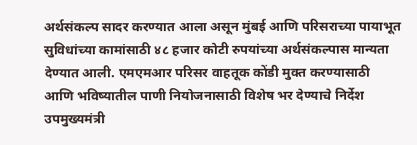अर्थसंकल्प सादर करण्यात आला असून मुंबई आणि परिसराच्या पायाभूत सुविधांच्या कामांसाठी ४८ हजार कोटी रुपयांच्या अर्थसंकल्पास मान्यता देण्यात आली. एमएमआर परिसर वाहतूक कोंडी मुक्त करण्यासाठी आणि भविष्यातील पाणी नियोजनासाठी विशेष भर देण्याचे निर्देश उपमुख्यमंत्री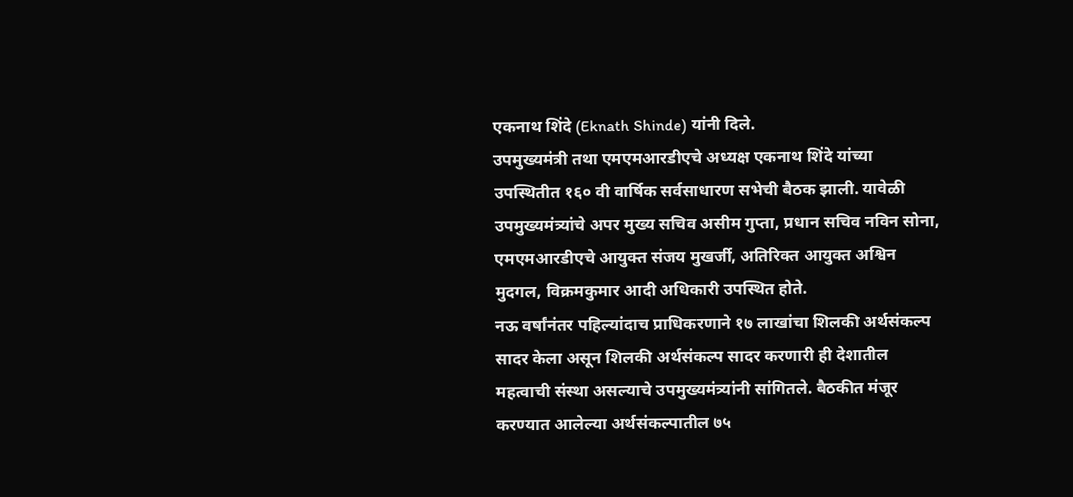एकनाथ शिंदे (Eknath Shinde) यांनी दिले.
उपमुख्यमंत्री तथा एमएमआरडीएचे अध्यक्ष एकनाथ शिंदे यांच्या उपस्थितीत १६० वी वार्षिक सर्वसाधारण सभेची बैठक झाली. यावेळी उपमुख्यमंत्र्यांचे अपर मुख्य सचिव असीम गुप्ता, प्रधान सचिव नविन सोना, एमएमआरडीएचे आयुक्त संजय मुखर्जी, अतिरिक्त आयुक्त अश्विन मुदगल, विक्रमकुमार आदी अधिकारी उपस्थित होते.
नऊ वर्षांनंतर पहिल्यांदाच प्राधिकरणाने १७ लाखांचा शिलकी अर्थसंकल्प सादर केला असून शिलकी अर्थसंकल्प सादर करणारी ही देशातील महत्वाची संस्था असल्याचे उपमुख्यमंत्र्यांनी सांगितले. बैठकीत मंजूर करण्यात आलेल्या अर्थसंकल्पातील ७५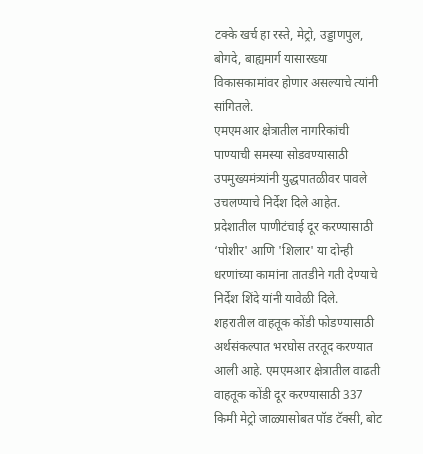टक्के खर्च हा रस्ते, मेट्रो, उड्डाणपुल, बोगदे, बाह्यमार्ग यासारख्या विकासकामांवर होणार असल्याचे त्यांनी सांगितले.
एमएमआर क्षेत्रातील नागरिकांची पाण्याची समस्या सोडवण्यासाठी उपमुख्यमंत्र्यांनी युद्धपातळीवर पावले उचलण्याचे निर्देश दिले आहेत. प्रदेशातील पाणीटंचाई दूर करण्यासाठी ‘पोशीर' आणि 'शिलार' या दोन्ही धरणांच्या कामांना तातडीने गती देण्याचे निर्देश शिंदे यांनी यावेळी दिले.
शहरातील वाहतूक कोंडी फोडण्यासाठी अर्थसंकल्पात भरघोस तरतूद करण्यात आली आहे. एमएमआर क्षेत्रातील वाढती वाहतूक कोंडी दूर करण्यासाठी 337 किमी मेट्रो जाळ्यासोबत पॉड टॅक्सी, बोट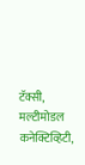टॅक्सी, मल्टीमोडल कनेक्टिव्हिटी,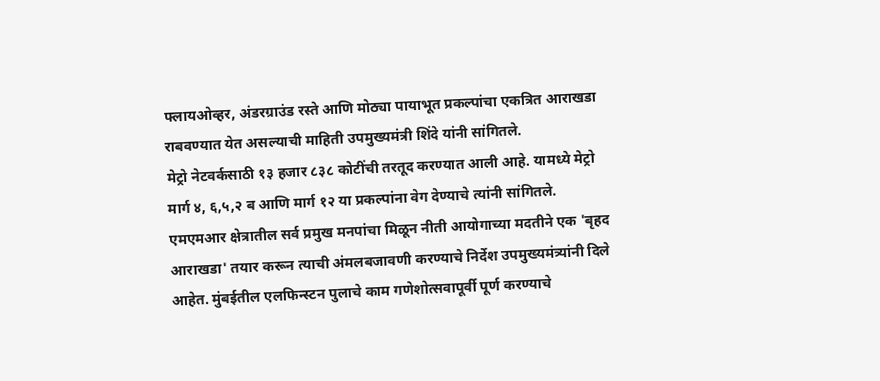फ्लायओव्हर, अंडरग्राउंड रस्ते आणि मोठ्या पायाभूत प्रकल्पांचा एकत्रित आराखडा राबवण्यात येत असल्याची माहिती उपमुख्यमंत्री शिंदे यांनी सांगितले.
मेट्रो नेटवर्कसाठी १३ हजार ८३८ कोटींची तरतूद करण्यात आली आहे. यामध्ये मेट्रो मार्ग ४, ६,५,२ ब आणि मार्ग १२ या प्रकल्पांना वेग देण्याचे त्यांनी सांगितले. एमएमआर क्षेत्रातील सर्व प्रमुख मनपांचा मिळून नीती आयोगाच्या मदतीने एक 'बृहद आराखडा' तयार करून त्याची अंमलबजावणी करण्याचे निर्देश उपमुख्यमंत्र्यांनी दिले आहेत. मुंबईतील एलफिन्स्टन पुलाचे काम गणेशोत्सवापूर्वी पूर्ण करण्याचे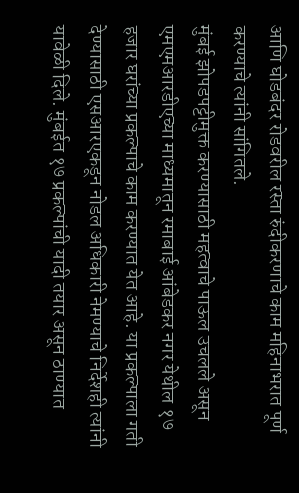आणि घोडबंदर रोडवरील रस्ता रुंदीकरणाचे काम महिनाभरात पूर्ण करण्याचे त्यांनी सांगितले.
मुंबई झोपडपट्टीमुक्त करण्यासाठी महत्वाचे पाऊल उचलले असून एमएमआरडीएच्या माध्यमातून रमाबाई आंबेडकर नगर येथील १७ हजार घरांच्या प्रकल्पाचे काम करण्यात येत आहे. या प्रकल्पाला गती देण्यासाठी एसआरएकडून नोडल अधिकारी नेमण्याचे निर्देशही त्यांनी यावेळी दिले. मुंबईत १७ प्रकल्पांची यादी तयार असून ठाण्यात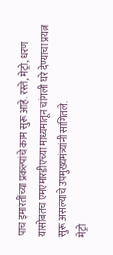पाच इमारतींच्या प्रकल्पांचे काम सुरू आहे. रस्ते, मेट्रो, धरण यासोबतच एमएमारडीएच्या माध्यमातून चांगली घरे देण्याचा प्रयत्न सुरू असल्याचे उपमुख्यमंत्र्यांनी सांगितले.
मेट्रो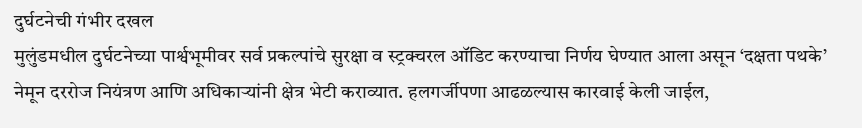दुर्घटनेची गंभीर दखल
मुलुंडमधील दुर्घटनेच्या पार्श्वभूमीवर सर्व प्रकल्पांचे सुरक्षा व स्ट्रक्चरल ऑडिट करण्याचा निर्णय घेण्यात आला असून ‘दक्षता पथके’ नेमून दररोज नियंत्रण आणि अधिकाऱ्यांनी क्षेत्र भेटी कराव्यात. हलगर्जीपणा आढळल्यास कारवाई केली जाईल,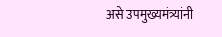असे उपमुख्यमंत्र्यांनी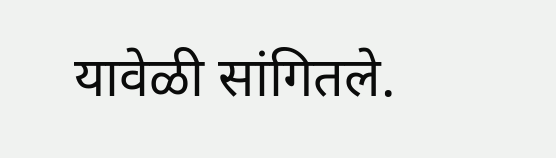यावेळी सांगितले.